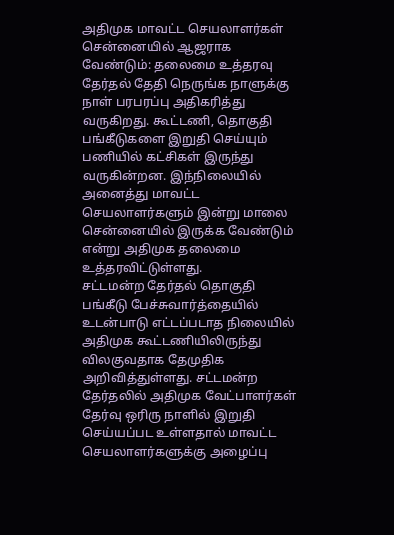அதிமுக மாவட்ட செயலாளர்கள் சென்னையில் ஆஜராக வேண்டும்: தலைமை உத்தரவு
தேர்தல் தேதி நெருங்க நாளுக்கு நாள் பரபரப்பு அதிகரித்து வருகிறது. கூட்டணி, தொகுதி பங்கீடுகளை இறுதி செய்யும் பணியில் கட்சிகள் இருந்து வருகின்றன. இந்நிலையில் அனைத்து மாவட்ட செயலாளர்களும் இன்று மாலை சென்னையில் இருக்க வேண்டும் என்று அதிமுக தலைமை உத்தரவிட்டுள்ளது.
சட்டமன்ற தேர்தல் தொகுதி பங்கீடு பேச்சுவார்த்தையில் உடன்பாடு எட்டப்படாத நிலையில் அதிமுக கூட்டணியிலிருந்து விலகுவதாக தேமுதிக அறிவித்துள்ளது. சட்டமன்ற தேர்தலில் அதிமுக வேட்பாளர்கள் தேர்வு ஒரிரு நாளில் இறுதி செய்யப்பட உள்ளதால் மாவட்ட செயலாளர்களுக்கு அழைப்பு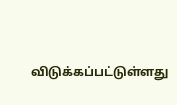விடுக்கப்பட்டுள்ளது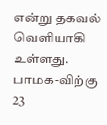என்று தகவல் வெளியாகி உள்ளது.
பாமக-விற்கு 23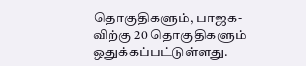தொகுதிகளும், பாஜக-விற்கு 20 தொகுதிகளும் ஒதுக்கப்பட்டுள்ளது.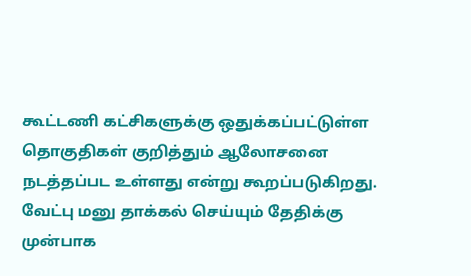கூட்டணி கட்சிகளுக்கு ஒதுக்கப்பட்டுள்ள தொகுதிகள் குறித்தும் ஆலோசனை நடத்தப்பட உள்ளது என்று கூறப்படுகிறது.
வேட்பு மனு தாக்கல் செய்யும் தேதிக்கு முன்பாக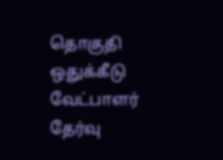தொகுதி ஒதுக்கீடு வேட்பாளர் தேர்வு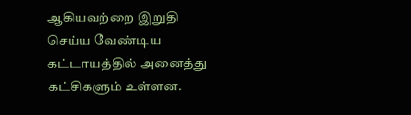ஆகியவற்றை இறுதி செய்ய வேண்டிய கட்டாயத்தில் அனைத்து கட்சிகளும் உள்ளன.